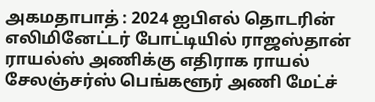அகமதாபாத் : 2024 ஐபிஎல் தொடரின் எலிமினேட்டர் போட்டியில் ராஜஸ்தான் ராயல்ஸ் அணிக்கு எதிராக ராயல் சேலஞ்சர்ஸ் பெங்களூர் அணி மேட்ச்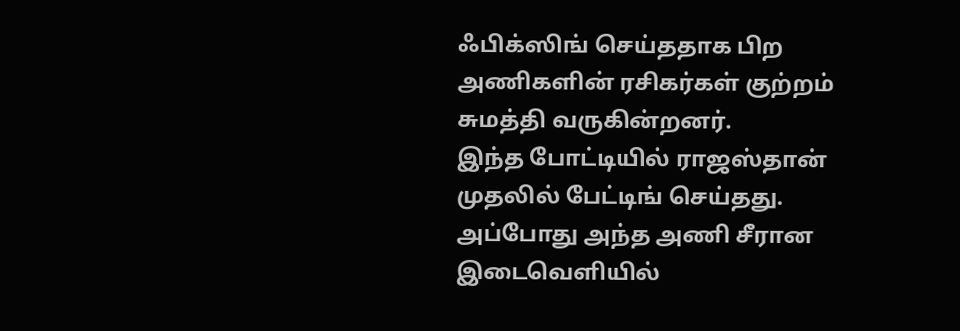ஃபிக்ஸிங் செய்ததாக பிற அணிகளின் ரசிகர்கள் குற்றம் சுமத்தி வருகின்றனர்.
இந்த போட்டியில் ராஜஸ்தான் முதலில் பேட்டிங் செய்தது. அப்போது அந்த அணி சீரான இடைவெளியில்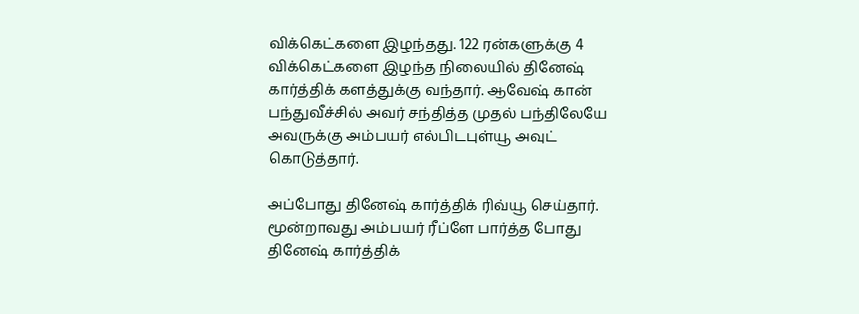விக்கெட்களை இழந்தது. 122 ரன்களுக்கு 4 விக்கெட்களை இழந்த நிலையில் தினேஷ் கார்த்திக் களத்துக்கு வந்தார். ஆவேஷ் கான் பந்துவீச்சில் அவர் சந்தித்த முதல் பந்திலேயே அவருக்கு அம்பயர் எல்பிடபுள்யூ அவுட் கொடுத்தார்.

அப்போது தினேஷ் கார்த்திக் ரிவ்யூ செய்தார். மூன்றாவது அம்பயர் ரீப்ளே பார்த்த போது தினேஷ் கார்த்திக்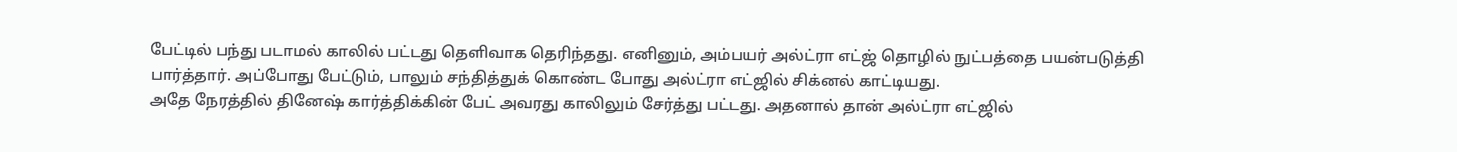பேட்டில் பந்து படாமல் காலில் பட்டது தெளிவாக தெரிந்தது. எனினும், அம்பயர் அல்ட்ரா எட்ஜ் தொழில் நுட்பத்தை பயன்படுத்தி பார்த்தார். அப்போது பேட்டும், பாலும் சந்தித்துக் கொண்ட போது அல்ட்ரா எட்ஜில் சிக்னல் காட்டியது.
அதே நேரத்தில் தினேஷ் கார்த்திக்கின் பேட் அவரது காலிலும் சேர்த்து பட்டது. அதனால் தான் அல்ட்ரா எட்ஜில்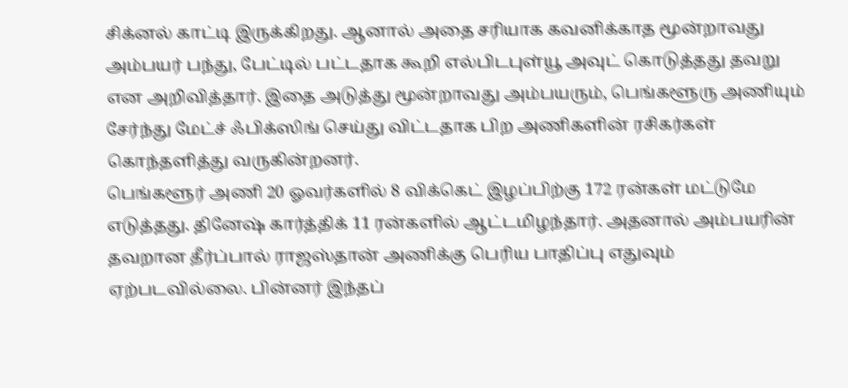சிக்னல் காட்டி இருக்கிறது. ஆனால் அதை சரியாக கவனிக்காத மூன்றாவது அம்பயர் பந்து, பேட்டில் பட்டதாக கூறி எல்பிடபுள்யூ அவுட் கொடுத்தது தவறு என அறிவித்தார். இதை அடுத்து மூன்றாவது அம்பயரும், பெங்களூரு அணியும் சேர்ந்து மேட்ச் ஃபிக்ஸிங் செய்து விட்டதாக பிற அணிகளின் ரசிகர்கள் கொந்தளித்து வருகின்றனர்.
பெங்களூர் அணி 20 ஓவர்களில் 8 விக்கெட் இழப்பிற்கு 172 ரன்கள் மட்டுமே எடுத்தது. தினேஷ் கார்த்திக் 11 ரன்களில் ஆட்டமிழந்தார். அதனால் அம்பயரின் தவறான தீர்ப்பால் ராஜஸ்தான் அணிக்கு பெரிய பாதிப்பு எதுவும் ஏற்படவில்லை. பின்னர் இந்தப்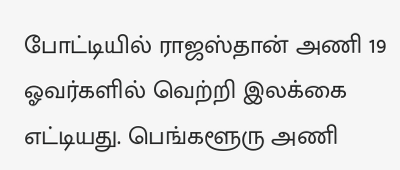போட்டியில் ராஜஸ்தான் அணி 19 ஓவர்களில் வெற்றி இலக்கை எட்டியது. பெங்களூரு அணி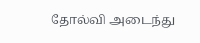தோல்வி அடைந்து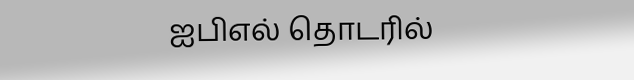ஐபிஎல் தொடரில்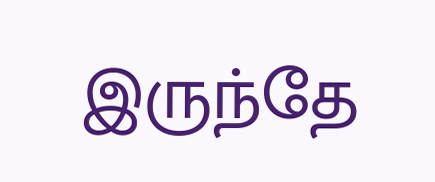இருந்தே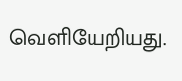வெளியேறியது.